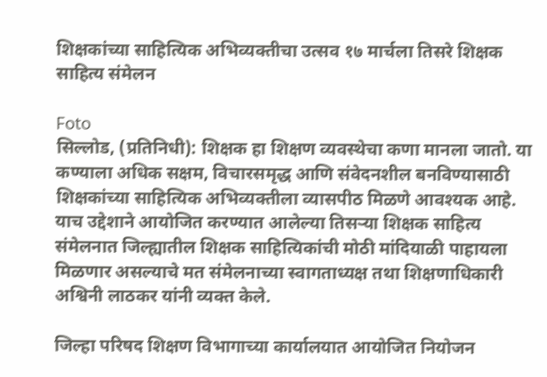शिक्षकांच्या साहित्यिक अभिव्यक्तीचा उत्सव १७ मार्चला तिसरे शिक्षक साहित्य संमेलन

Foto
सिल्लोड, (प्रतिनिधी): शिक्षक हा शिक्षण व्यवस्थेचा कणा मानला जातो. या कण्याला अधिक सक्षम, विचारसमृद्ध आणि संवेदनशील बनविण्यासाठी शिक्षकांच्या साहित्यिक अभिव्यक्तीला व्यासपीठ मिळणे आवश्यक आहे. याच उद्देशाने आयोजित करण्यात आलेल्या तिसऱ्या शिक्षक साहित्य संमेलनात जिल्ह्यातील शिक्षक साहित्यिकांची मोठी मांदियाळी पाहायला मिळणार असल्याचे मत संमेलनाच्या स्वागताध्यक्ष तथा शिक्षणाधिकारी अश्विनी लाठकर यांनी व्यक्त केले.

जिल्हा परिषद शिक्षण विभागाच्या कार्यालयात आयोजित नियोजन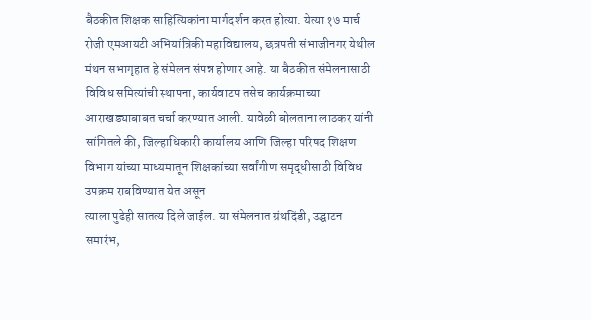बैठकीत शिक्षक साहित्यिकांना मार्गदर्शन करत होत्या. येत्या १७ मार्च रोजी एमआयटी अभियांत्रिकी महाविद्यालय, छत्रपती संभाजीनगर येथील मंथन सभागृहात हे संमेलन संपन्न होणार आहे. या बैठकीत संमेलनासाठी विविध समित्यांची स्थापना, कार्यवाटप तसेच कार्यक्रमाच्या आराखड्याबाबत चर्चा करण्यात आली. यावेळी बोलताना लाठकर यांनी सांगितले की, जिल्हाधिकारी कार्यालय आणि जिल्हा परिषद शिक्षण विभाग यांच्या माध्यमातून शिक्षकांच्या सर्वांगीण समृद्धीसाठी विविध उपक्रम राबविण्यात येत असून
त्याला पुढेही सातत्य दिले जाईल. या संमेलनात ग्रंथदिंडी, उद्घाटन समारंभ,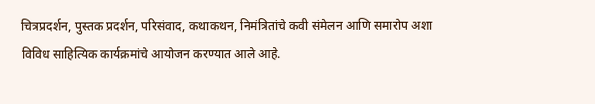चित्रप्रदर्शन, पुस्तक प्रदर्शन, परिसंवाद, कथाकथन, निमंत्रितांचे कवी संमेलन आणि समारोप अशा विविध साहित्यिक कार्यक्रमांचे आयोजन करण्यात आले आहे.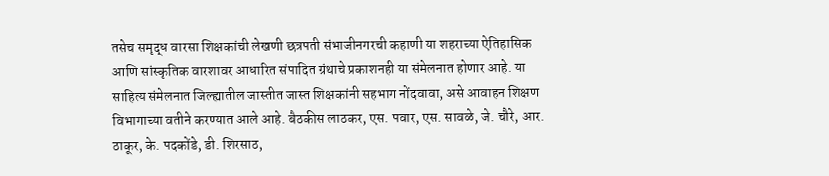तसेच समृद्ध वारसा शिक्षकांची लेखणी छत्रपती संभाजीनगरची कहाणी या शहराच्या ऐतिहासिक आणि सांस्कृतिक वारशावर आधारित संपादित ग्रंथाचे प्रकाशनही या संमेलनात होणार आहे. या साहित्य संमेलनात जिल्ह्यातील जास्तीत जास्त शिक्षकांनी सहभाग नोंदवावा, असे आवाहन शिक्षण विभागाच्या वतीने करण्यात आले आहे. बैठकीस लाठकर, एस. पवार, एस. सावळे, जे. चौरे, आर. ठाकूर, के. पदकोंडे, डी. शिरसाठ,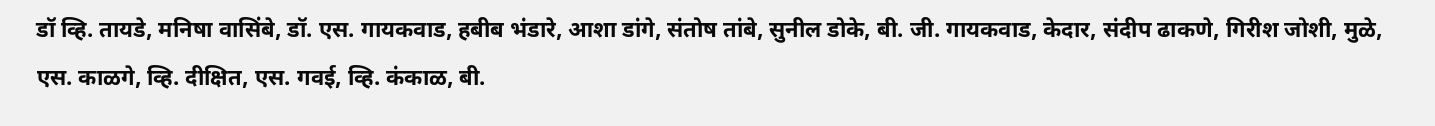डॉ व्हि. तायडे, मनिषा वासिंबे, डॉ. एस. गायकवाड, हबीब भंडारे, आशा डांगे, संतोष तांबे, सुनील डोके, बी. जी. गायकवाड, केदार, संदीप ढाकणे, गिरीश जोशी, मुळे, एस. काळगे, व्हि. दीक्षित, एस. गवई, व्हि. कंकाळ, बी.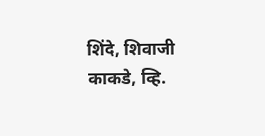शिंदे, शिवाजी काकडे, व्हि.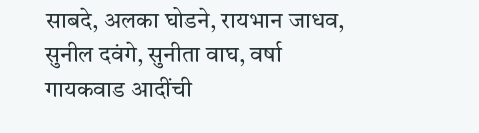साबदे, अलका घोडने, रायभान जाधव, सुनील दवंगे, सुनीता वाघ, वर्षा गायकवाड आदींची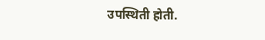उपस्थिती होती.